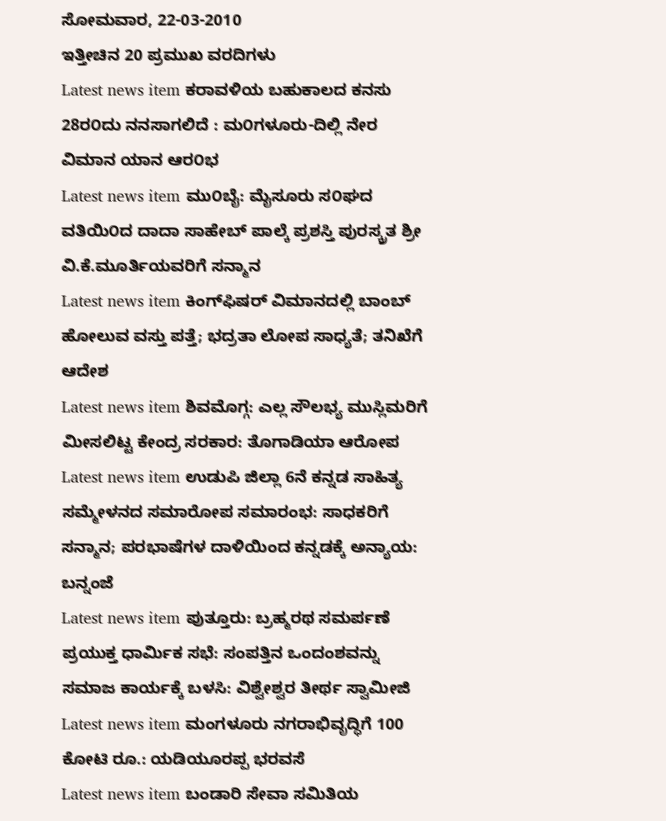ಸೋಮವಾರ, 22-03-2010
ಇತ್ತೀಚಿನ 20 ಪ್ರಮುಖ ವರದಿಗಳು
Latest news item ಕರಾವಳಿಯ ಬಹುಕಾಲದ ಕನಸು 28ರ೦ದು ನನಸಾಗಲಿದೆ : ಮ೦ಗಳೂರು-ದಿಲ್ಲಿ ನೇರ ವಿಮಾನ ಯಾನ ಆರ೦ಭ
Latest news item ಮು೦ಬೈ: ಮೈಸೂರು ಸ೦ಘದ ವತಿಯಿ೦ದ ದಾದಾ ಸಾಹೇಬ್ ಪಾಲ್ಕೆ ಪ್ರಶಸ್ತಿ ಪುರಸ್ಕ್ರತ ಶ್ರೀ ವಿ.ಕೆ.ಮೂರ್ತಿಯವರಿಗೆ ಸನ್ಮಾನ
Latest news item ಕಿಂಗ್‌ಫಿಷರ್ ವಿಮಾನದಲ್ಲಿ ಬಾಂಬ್ ಹೋಲುವ ವಸ್ತು ಪತ್ತೆ; ಭದ್ರತಾ ಲೋಪ ಸಾಧ್ಯತೆ; ತನಿಖೆಗೆ ಆದೇಶ
Latest news item ಶಿವಮೊಗ್ಗ: ಎಲ್ಲ ಸೌಲಭ್ಯ ಮುಸ್ಲಿಮರಿಗೆ ಮೀಸಲಿಟ್ಟ ಕೇಂದ್ರ ಸರಕಾರ: ತೊಗಾಡಿಯಾ ಆರೋಪ
Latest news item ಉಡುಪಿ ಜಿಲ್ಲಾ 6ನೆ ಕನ್ನಡ ಸಾಹಿತ್ಯ ಸಮ್ಮೇಳನದ ಸಮಾರೋಪ ಸಮಾರಂಭ: ಸಾಧಕರಿಗೆ ಸನ್ಮಾನ; ಪರಭಾಷೆಗಳ ದಾಳಿಯಿಂದ ಕನ್ನಡಕ್ಕೆ ಅನ್ಯಾಯ: ಬನ್ನಂಜೆ
Latest news item ಪುತ್ತೂರು: ಬ್ರಹ್ಮರಥ ಸಮರ್ಪಣೆ ಪ್ರಯುಕ್ತ ಧಾರ್ಮಿಕ ಸಭೆ: ಸಂಪತ್ತಿನ ಒಂದಂಶವನ್ನು ಸಮಾಜ ಕಾರ್ಯಕ್ಕೆ ಬಳಸಿ: ವಿಶ್ವೇಶ್ವರ ತೀರ್ಥ ಸ್ವಾಮೀಜಿ
Latest news item ಮಂಗಳೂರು ನಗರಾಭಿವೃದ್ಧಿಗೆ 100 ಕೋಟಿ ರೂ.: ಯಡಿಯೂರಪ್ಪ ಭರವಸೆ
Latest news item ಬಂಡಾರಿ ಸೇವಾ ಸಮಿತಿಯ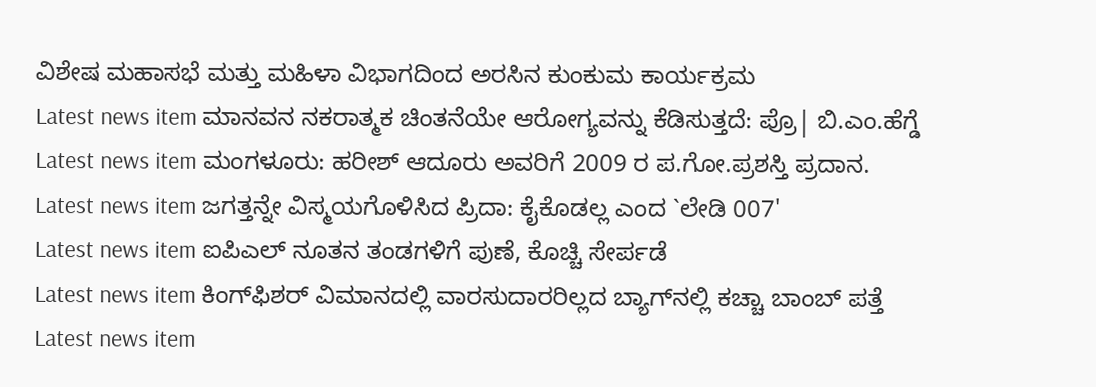ವಿಶೇಷ ಮಹಾಸಭೆ ಮತ್ತು ಮಹಿಳಾ ವಿಭಾಗದಿಂದ ಅರಸಿನ ಕುಂಕುಮ ಕಾರ್ಯಕ್ರಮ
Latest news item ಮಾನವನ ನಕರಾತ್ಮಕ ಚಿಂತನೆಯೇ ಆರೋಗ್ಯವನ್ನು ಕೆಡಿಸುತ್ತದೆ: ಪ್ರೊ| ಬಿ.ಎಂ.ಹೆಗ್ಡೆ
Latest news item ಮಂಗಳೂರು: ಹರೀಶ್ ಆದೂರು ಅವರಿಗೆ 2009 ರ ಪ.ಗೋ.ಪ್ರಶಸ್ತಿ ಪ್ರದಾನ.
Latest news item ಜಗತ್ತನ್ನೇ ವಿಸ್ಮಯಗೊಳಿಸಿದ ಪ್ರಿದಾ: ಕೈಕೊಡಲ್ಲ ಎಂದ `ಲೇಡಿ 007'
Latest news item ಐಪಿಎಲ್ ನೂತನ ತಂಡಗಳಿಗೆ ಪುಣೆ, ಕೊಚ್ಚಿ ಸೇರ್ಪಡೆ
Latest news item ಕಿಂಗ್‌ಫಿಶರ್ ವಿಮಾನದಲ್ಲಿ ವಾರಸುದಾರರಿಲ್ಲದ ಬ್ಯಾಗ್‌ನಲ್ಲಿ ಕಚ್ಚಾ ಬಾಂಬ್ ಪತ್ತೆ
Latest news item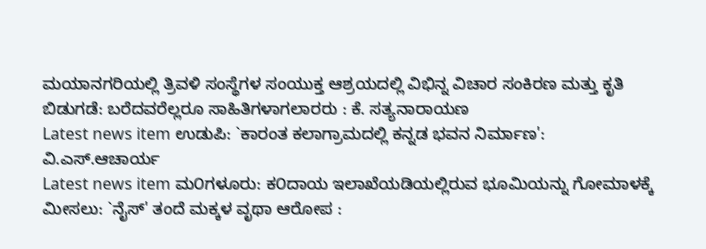ಮಯಾನಗರಿಯಲ್ಲಿ ತ್ರಿವಳಿ ಸಂಸ್ಥೆಗಳ ಸಂಯುಕ್ತ ಆಶ್ರಯದಲ್ಲಿ ವಿಭಿನ್ನ ವಿಚಾರ ಸಂಕಿರಣ ಮತ್ತು ಕೃತಿ ಬಿಡುಗಡೆ: ಬರೆದವರೆಲ್ಲರೂ ಸಾಹಿತಿಗಳಾಗಲಾರರು : ಕೆ. ಸತ್ಯನಾರಾಯಣ
Latest news item ಉಡುಪಿ: `ಕಾರಂತ ಕಲಾಗ್ರಾಮದಲ್ಲಿ ಕನ್ನಡ ಭವನ ನಿರ್ಮಾಣ': ವಿ.ಎಸ್.ಆಚಾರ್ಯ
Latest news item ಮ೦ಗಳೂರು: ಕ೦ದಾಯ ಇಲಾಖೆಯಡಿಯಲ್ಲಿರುವ ಭೂಮಿಯನ್ನು ಗೋಮಾಳಕ್ಕೆ ಮೀಸಲು: `ನೈಸ್' ತಂದೆ ಮಕ್ಕಳ ವೃಥಾ ಆರೋಪ :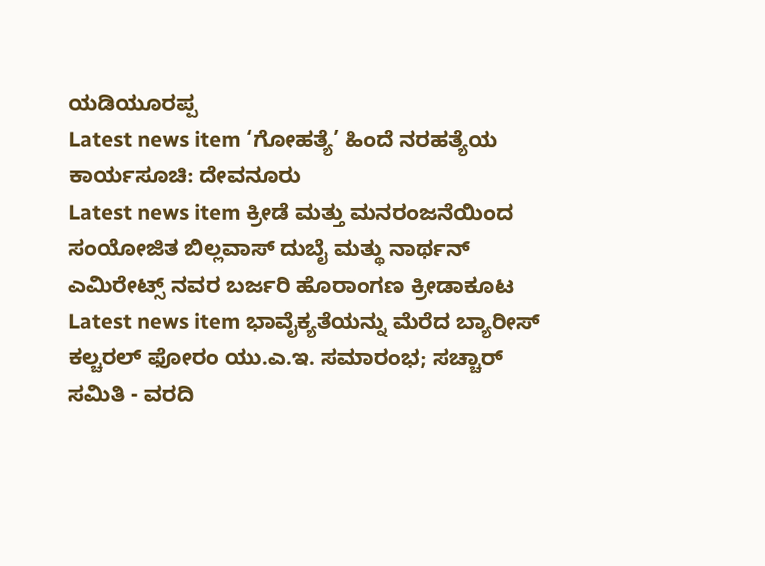ಯಡಿಯೂರಪ್ಪ
Latest news item ‘ಗೋಹತ್ಯೆ’ ಹಿಂದೆ ನರಹತ್ಯೆಯ ಕಾರ್ಯಸೂಚಿ: ದೇವನೂರು
Latest news item ಕ್ರೀಡೆ ಮತ್ತು ಮನರಂಜನೆಯಿಂದ ಸಂಯೋಜಿತ ಬಿಲ್ಲವಾಸ್ ದುಬೈ ಮತ್ಥು ನಾರ್ಥನ್ ಎಮಿರೇಟ್ಸ್ ನವರ ಬರ್ಜರಿ ಹೊರಾಂಗಣ ಕ್ರೀಡಾಕೂಟ
Latest news item ಭಾವೈಕ್ಯತೆಯನ್ನು ಮೆರೆದ ಬ್ಯಾರೀಸ್ ಕಲ್ಚರಲ್ ಫೋರಂ ಯು.ಎ.ಇ. ಸಮಾರಂಭ; ಸಚ್ಚಾರ್ ಸಮಿತಿ - ವರದಿ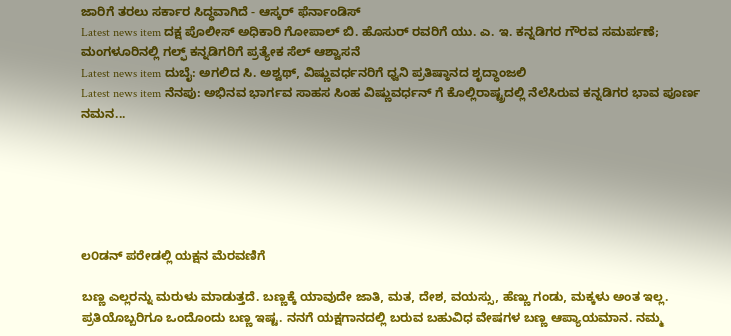ಜಾರಿಗೆ ತರಲು ಸರ್ಕಾರ ಸಿದ್ಧವಾಗಿದೆ - ಆಸ್ಕರ್ ಫೆರ್ನಾಂಡಿಸ್
Latest news item ದಕ್ಷ ಪೊಲೀಸ್ ಅಧಿಕಾರಿ ಗೋಪಾಲ್ ಬಿ. ಹೊಸುರ್ ರವರಿಗೆ ಯು. ಎ. ಇ. ಕನ್ನಡಿಗರ ಗೌರವ ಸಮರ್ಪಣೆ; ಮಂಗಳೂರಿನಲ್ಲಿ ಗಲ್ಫ್ ಕನ್ನಡಿಗರಿಗೆ ಪ್ರತ್ಯೇಕ ಸೆಲ್ ಆಶ್ವಾಸನೆ
Latest news item ದುಬೈ: ಅಗಲಿದ ಸಿ. ಅಶ್ವಥ್, ವಿಷ್ಣುವರ್ಧನರಿಗೆ ಧ್ವನಿ ಪ್ರತಿಷ್ಠಾನದ ಶೃದ್ಧಾಂಜಲಿ
Latest news item ನೆನಪು: ಅಭಿನವ ಭಾರ್ಗವ ಸಾಹಸ ಸಿಂಹ ವಿಷ್ಣುವರ್ಧನ್ ಗೆ ಕೊಲ್ಲಿರಾಷ್ಟ್ರದಲ್ಲಿ ನೆಲೆಸಿರುವ ಕನ್ನಡಿಗರ ಭಾವ ಪೂರ್ಣ ನಮನ...






ಲ೦ಡನ್ ಪರೇಡಲ್ಲಿ ಯಕ್ಷನ ಮೆರವಣಿಗೆ

ಬಣ್ಣ ಎಲ್ಲರನ್ನು ಮರುಳು ಮಾಡುತ್ತದೆ. ಬಣ್ಣಕ್ಕೆ ಯಾವುದೇ ಜಾತಿ, ಮತ, ದೇಶ, ವಯಸ್ಸು, ಹೆಣ್ಣು ಗಂಡು, ಮಕ್ಕಳು ಅಂತ ಇಲ್ಲ. ಪ್ರತಿಯೊಬ್ಬರಿಗೂ ಒಂದೊಂದು ಬಣ್ಣ ಇಷ್ಟ. ನನಗೆ ಯಕ್ಷಗಾನದಲ್ಲಿ ಬರುವ ಬಹುವಿಧ ವೇಷಗಳ ಬಣ್ಣ ಆಪ್ಯಾಯಮಾನ. ನಮ್ಮ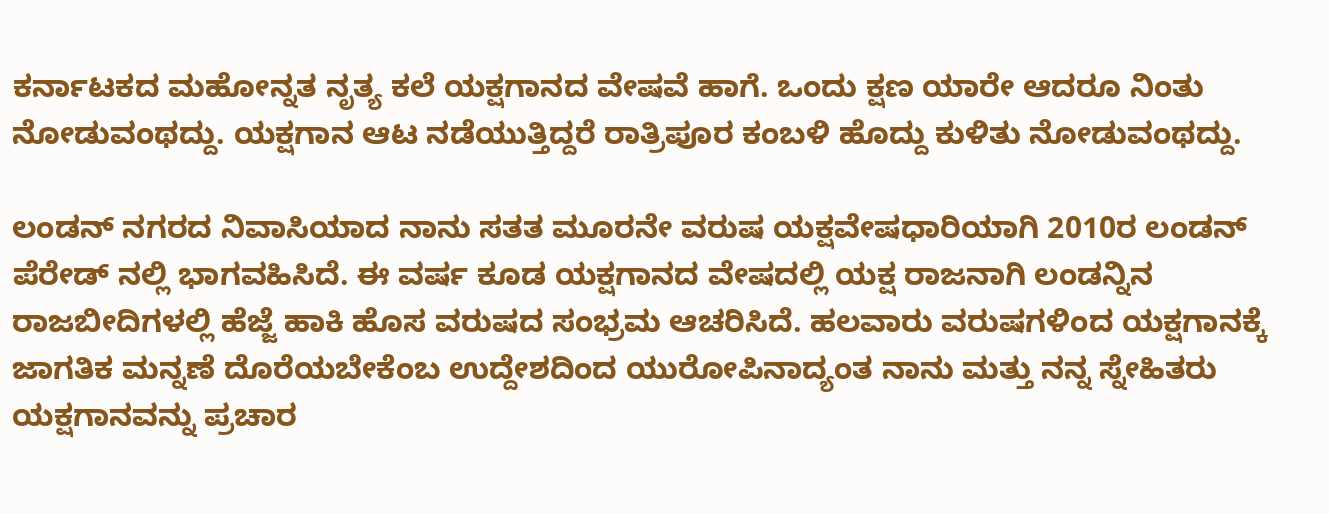ಕರ್ನಾಟಕದ ಮಹೋನ್ನತ ನೃತ್ಯ ಕಲೆ ಯಕ್ಷಗಾನದ ವೇಷವೆ ಹಾಗೆ. ಒಂದು ಕ್ಷಣ ಯಾರೇ ಆದರೂ ನಿಂತು ನೋಡುವಂಥದ್ದು. ಯಕ್ಷಗಾನ ಆಟ ನಡೆಯುತ್ತಿದ್ದರೆ ರಾತ್ರಿಪೂರ ಕಂಬಳಿ ಹೊದ್ದು ಕುಳಿತು ನೋಡುವಂಥದ್ದು.

ಲಂಡನ್ ನಗರದ ನಿವಾಸಿಯಾದ ನಾನು ಸತತ ಮೂರನೇ ವರುಷ ಯಕ್ಷವೇಷಧಾರಿಯಾಗಿ 2010ರ ಲಂಡನ್ ಪೆರೇಡ್ ನಲ್ಲಿ ಭಾಗವಹಿಸಿದೆ. ಈ ವರ್ಷ ಕೂಡ ಯಕ್ಷಗಾನದ ವೇಷದಲ್ಲಿ ಯಕ್ಷ ರಾಜನಾಗಿ ಲಂಡನ್ನಿನ ರಾಜಬೀದಿಗಳಲ್ಲಿ ಹೆಜ್ಜೆ ಹಾಕಿ ಹೊಸ ವರುಷದ ಸಂಭ್ರಮ ಆಚರಿಸಿದೆ. ಹಲವಾರು ವರುಷಗಳಿಂದ ಯಕ್ಷಗಾನಕ್ಕೆ ಜಾಗತಿಕ ಮನ್ನಣೆ ದೊರೆಯಬೇಕೆಂಬ ಉದ್ದೇಶದಿಂದ ಯುರೋಪಿನಾದ್ಯಂತ ನಾನು ಮತ್ತು ನನ್ನ ಸ್ನೇಹಿತರು ಯಕ್ಷಗಾನವನ್ನು ಪ್ರಚಾರ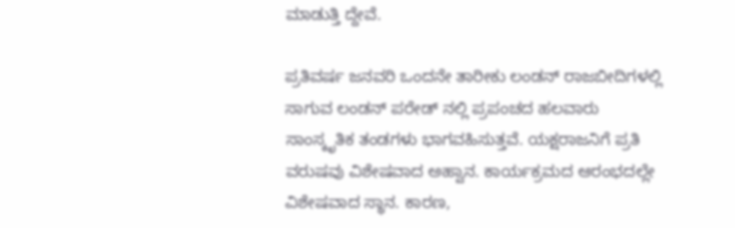ಮಾಡುತ್ತಿ ದ್ದೇವೆ.

ಪ್ರತಿವರ್ಷ ಜನವರಿ ಒಂದನೇ ತಾರೀಕು ಲಂಡನ್ ರಾಜಬೀದಿಗಳಲ್ಲಿ ಸಾಗುವ ಲಂಡನ್ ಪರೇಡ್ ನಲ್ಲಿ ಪ್ರಪಂಚದ ಹಲವಾರು ಸಾಂಸ್ಕೃತಿಕ ತಂಡಗಳು ಭಾಗವಹಿಸುತ್ತವೆ. ಯಕ್ಷರಾಜನಿಗೆ ಪ್ರತಿ ವರುಷವು ವಿಶೇಷವಾದ ಅಹ್ವಾನ. ಕಾರ್ಯಕ್ರಮದ ಆರಂಭದಲ್ಲೇ ವಿಶೇಷವಾದ ಸ್ಥಾನ. ಕಾರಣ,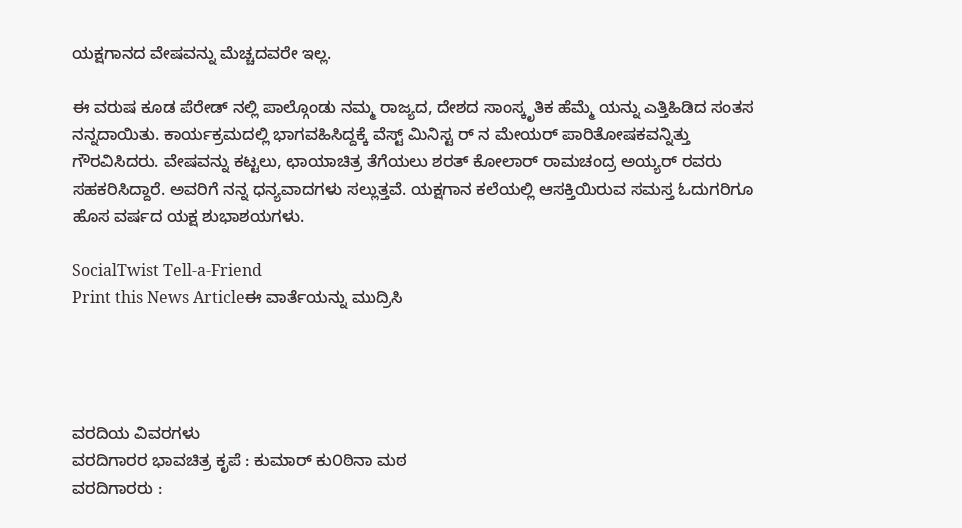ಯಕ್ಷಗಾನದ ವೇಷವನ್ನು ಮೆಚ್ಚದವರೇ ಇಲ್ಲ.

ಈ ವರುಷ ಕೂಡ ಪೆರೇಡ್ ನಲ್ಲಿ ಪಾಲ್ಗೊಂಡು ನಮ್ಮ ರಾಜ್ಯದ, ದೇಶದ ಸಾಂಸ್ಕೃತಿಕ ಹೆಮ್ಮೆ ಯನ್ನು ಎತ್ತಿಹಿಡಿದ ಸಂತಸ ನನ್ನದಾಯಿತು. ಕಾರ್ಯಕ್ರಮದಲ್ಲಿ ಭಾಗವಹಿಸಿದ್ದಕ್ಕೆ ವೆಸ್ಟ್ ಮಿನಿಸ್ಟ ರ್ ನ ಮೇಯರ್ ಪಾರಿತೋಷಕವನ್ನಿತ್ತು ಗೌರವಿಸಿದರು. ವೇಷವನ್ನು ಕಟ್ಟಲು, ಛಾಯಾಚಿತ್ರ ತೆಗೆಯಲು ಶರತ್ ಕೋಲಾರ್ ರಾಮಚಂದ್ರ ಅಯ್ಯರ್ ರವರು ಸಹಕರಿಸಿದ್ದಾರೆ. ಅವರಿಗೆ ನನ್ನ ಧನ್ಯವಾದಗಳು ಸಲ್ಲುತ್ತವೆ. ಯಕ್ಷಗಾನ ಕಲೆಯಲ್ಲಿ ಆಸಕ್ತಿಯಿರುವ ಸಮಸ್ತ ಓದುಗರಿಗೂ ಹೊಸ ವರ್ಷದ ಯಕ್ಷ ಶುಭಾಶಯಗಳು.

SocialTwist Tell-a-Friend
Print this News Articleಈ ವಾರ್ತೆಯನ್ನು ಮುದ್ರಿಸಿ




ವರದಿಯ ವಿವರಗಳು
ವರದಿಗಾರರ ಭಾವಚಿತ್ರ ಕೃಪೆ : ಕುಮಾರ್ ಕು೦ಠಿನಾ ಮಠ
ವರದಿಗಾರರು :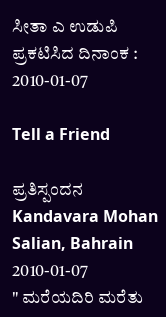ಸೀತಾ ಎ ಉಡುಪಿ
ಪ್ರಕಟಿಸಿದ ದಿನಾಂಕ : 2010-01-07

Tell a Friend

ಪ್ರತಿಸ್ಪಂದನ
Kandavara Mohan Salian, Bahrain
2010-01-07
" ಮರೆಯದಿರಿ ಮರೆತು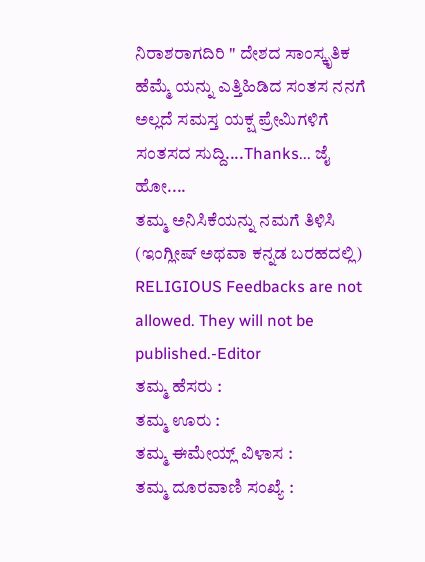ನಿರಾಶರಾಗದಿರಿ " ದೇಶದ ಸಾಂಸ್ಕೃತಿಕ ಹೆಮ್ಮೆ ಯನ್ನು ಎತ್ತಿಹಿಡಿದ ಸಂತಸ ನನಗೆ ಅಲ್ಲದೆ ಸಮಸ್ತ ಯಕ್ಷ ಪ್ರೇಮಿಗಳಿಗೆ ಸಂತಸದ ಸುದ್ದಿ....Thanks... ಜೈ ಹೋ....
ತಮ್ಮ ಅನಿಸಿಕೆಯನ್ನು ನಮಗೆ ತಿಳಿಸಿ (ಇಂಗ್ಲೀಷ್ ಅಥವಾ ಕನ್ನಡ ಬರಹದಲ್ಲಿ)
RELIGIOUS Feedbacks are not allowed. They will not be published.-Editor
ತಮ್ಮ ಹೆಸರು :
ತಮ್ಮ ಊರು :
ತಮ್ಮ ಈಮೇಯ್ಲ್ ವಿಳಾಸ :
ತಮ್ಮ ದೂರವಾಣಿ ಸಂಖ್ಯೆ :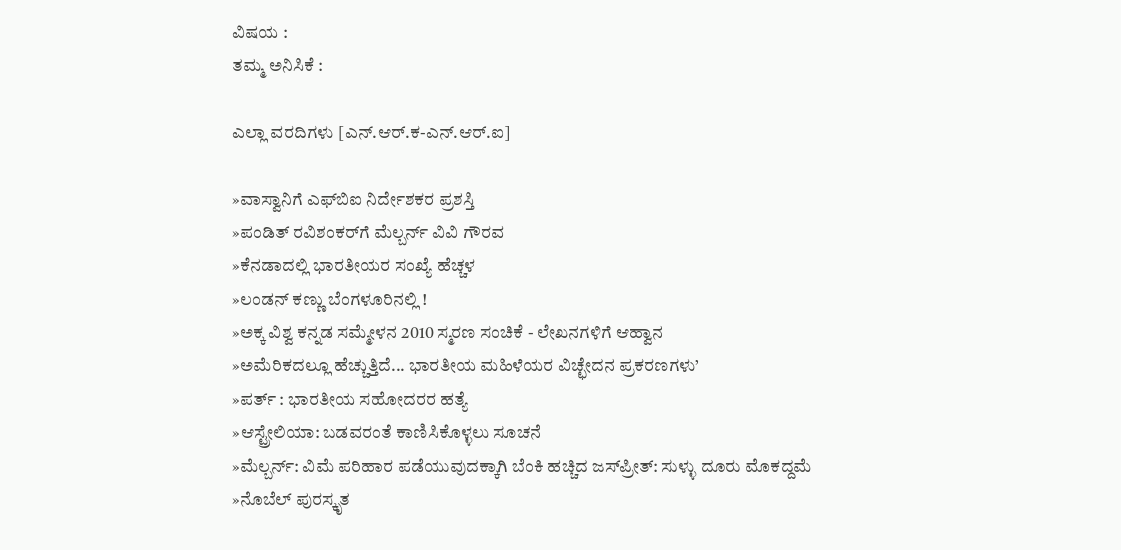ವಿಷಯ :
ತಮ್ಮ ಅನಿಸಿಕೆ :

ಎಲ್ಲಾ ವರದಿಗಳು [ಎನ್.ಆರ್.ಕ-ಎನ್.ಆರ್.ಐ]

»ವಾಸ್ವಾನಿಗೆ ಎಫ್‌ಬಿ‌ಐ ನಿರ್ದೇಶಕರ ಪ್ರಶಸ್ತಿ
»ಪಂಡಿತ್ ರವಿಶಂಕರ್‌ಗೆ ಮೆಲ್ಬರ್ನ್ ವಿವಿ ಗೌರವ
»ಕೆನಡಾದಲ್ಲಿ ಭಾರತೀಯರ ಸಂಖ್ಯೆ ಹೆಚ್ಚಳ
»ಲಂಡನ್ ಕಣ್ಣು ಬೆಂಗಳೂರಿನಲ್ಲಿ !
»ಅಕ್ಕ ವಿಶ್ವ ಕನ್ನಡ ಸಮ್ಮೇಳನ 2010 ಸ್ಮರಣ ಸಂಚಿಕೆ - ಲೇಖನಗಳಿಗೆ ಆಹ್ವಾನ
»ಅಮೆರಿಕದಲ್ಲೂ ಹೆಚ್ಚುತ್ತಿದೆ... ಭಾರತೀಯ ಮಹಿಳೆಯರ ವಿಚ್ಛೇದನ ಪ್ರಕರಣಗಳು’
»ಪರ್ತ್ : ಭಾರತೀಯ ಸಹೋದರರ ಹತ್ಯೆ
»ಆಸ್ಟ್ರೇಲಿಯಾ: ಬಡವರಂತೆ ಕಾಣಿಸಿಕೊಳ್ಳಲು ಸೂಚನೆ
»ಮೆಲ್ಬರ್ನ್: ವಿಮೆ ಪರಿಹಾರ ಪಡೆಯುವುದಕ್ಕಾಗಿ ಬೆಂಕಿ ಹಚ್ಚಿದ ಜಸ್‌ಪ್ರೀತ್: ಸುಳ್ಳು ದೂರು ಮೊಕದ್ದಮೆ
»ನೊಬೆಲ್ ಪುರಸ್ಕೃತ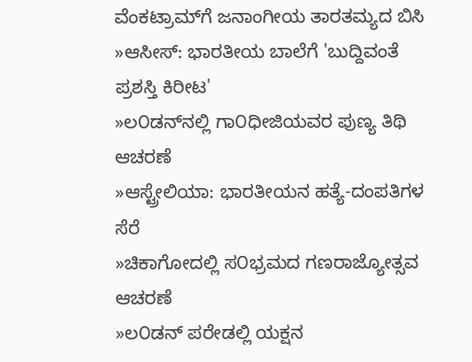ವೆಂಕಟ್ರಾಮ್‌ಗೆ ಜನಾಂಗೀಯ ತಾರತಮ್ಯದ ಬಿಸಿ
»ಆಸೀಸ್: ಭಾರತೀಯ ಬಾಲೆಗೆ 'ಬುದ್ದಿವಂತೆ ಪ್ರಶಸ್ತಿ ಕಿರೀಟ'
»ಲ೦ಡನ್‌ನಲ್ಲಿ ಗಾ೦ಧೀಜಿಯವರ ಪುಣ್ಯ ತಿಥಿ ಆಚರಣೆ
»ಆಸ್ಟ್ರೇಲಿಯಾ: ಭಾರತೀಯನ ಹತ್ಯೆ-ದಂಪತಿಗಳ ಸೆರೆ
»ಚಿಕಾಗೋದಲ್ಲಿ ಸ೦ಭ್ರಮದ ಗಣರಾಜ್ಯೋತ್ಸವ ಆಚರಣೆ
»ಲ೦ಡನ್ ಪರೇಡಲ್ಲಿ ಯಕ್ಷನ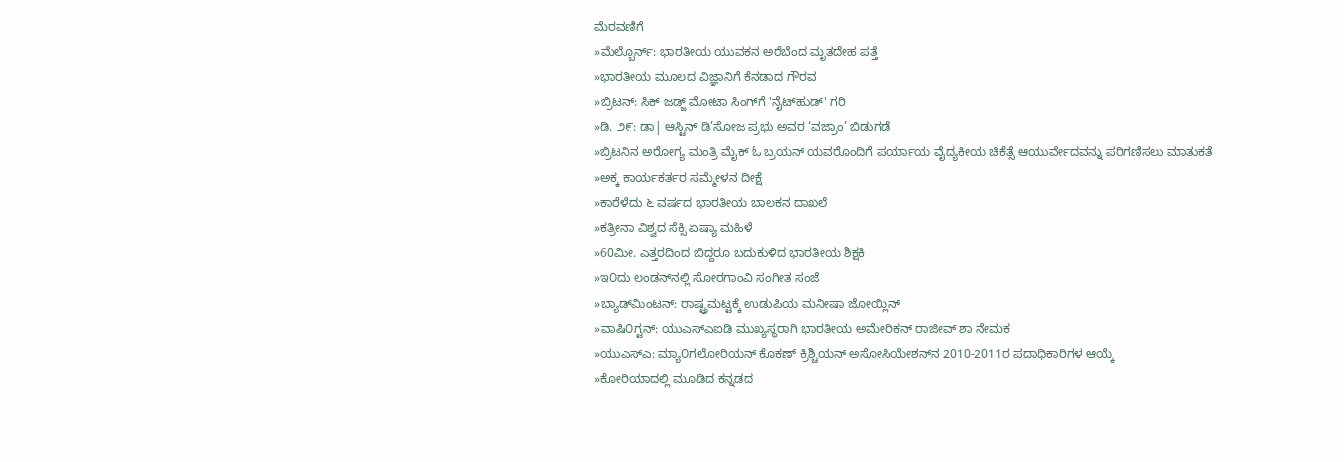ಮೆರವಣಿಗೆ
»ಮೆಲ್ಬೊರ್ನ್: ಭಾರತೀಯ ಯುವಕನ ಅರೆಬೆಂದ ಮೃತದೇಹ ಪತ್ತೆ
»ಭಾರತೀಯ ಮೂಲದ ವಿಜ್ಞಾನಿಗೆ ಕೆನಡಾದ ಗೌರವ
»ಬ್ರಿಟನ್‌: ಸಿಕ್ ಜಡ್ಜ್ ಮೋಟಾ ಸಿಂಗ್‌ಗೆ 'ನೈಟ್‌ಹುಡ್' ಗರಿ
»ಡಿ. ೨೯: ಡಾ| ಆಸ್ಟಿನ್ ಡಿ’ಸೋಜ ಪ್ರಭು ಅವರ ‘ವಜ್ರಾಂ’ ಬಿಡುಗಡೆ
»ಬ್ರಿಟನಿನ ಅರೋಗ್ಯ ಮಂತ್ರಿ ಮೈಕ್ ಓ ಬ್ರಯನ್ ಯವರೊಂದಿಗೆ ಪರ್ಯಾಯ ವೈದ್ಯಕೀಯ ಚಿಕೆತ್ಸೆ ಆಯುರ್ವೇದವನ್ನು ಪರಿಗಣಿಸಲು ಮಾತುಕತೆ
»ಅಕ್ಕ ಕಾರ್ಯಕರ್ತರ ಸಮ್ಮೇಳನ ದೀಕ್ಷೆ
»ಕಾರೆಳೆದು ೬ ವರ್ಷದ ಭಾರತೀಯ ಬಾಲಕನ ದಾಖಲೆ
»ಕತ್ರೀನಾ ವಿಶ್ವದ ಸೆಕ್ಸಿ ಏಷ್ಯಾ ಮಹಿಳೆ
»60ಮೀ. ಎತ್ತರದಿಂದ ಬಿದ್ದರೂ ಬದುಕುಳಿದ ಭಾರತೀಯ ಶಿಕ್ಷಕಿ
»ಇ೦ದು ಲಂಡನ್‌ನಲ್ಲಿ ಸೋರಗಾಂವಿ ಸಂಗೀತ ಸಂಜೆ
»ಬ್ಯಾಡ್‌ಮಿಂಟನ್: ರಾಷ್ಟ್ರಮಟ್ಟಕ್ಕೆ ಉಡುಪಿಯ ಮನೀಷಾ ಜೋಯ್ಲಿನ್
»ವಾಷಿ೦ಗ್ಟನ್: ಯು‌ಎಸ್‌ಎ‌ಐಡಿ ಮುಖ್ಯಸ್ಥರಾಗಿ ಭಾರತೀಯ ಅಮೇರಿಕನ್ ರಾಜೀವ್ ಶಾ ನೇಮಕ
»ಯುಎಸ್‌ಎ: ಮ್ಯಾ೦ಗಲೋರಿಯನ್ ಕೊಕಣ್ ಕ್ರಿಶ್ಚಿಯನ್ ಅಸೋಸಿಯೇಶನ್‌ನ 2010-2011ರ ಪದಾಧಿಕಾರಿಗಳ ಆಯ್ಕೆ
»ಕೋರಿಯಾದಲ್ಲಿ ಮೂಡಿದ ಕನ್ನಡದ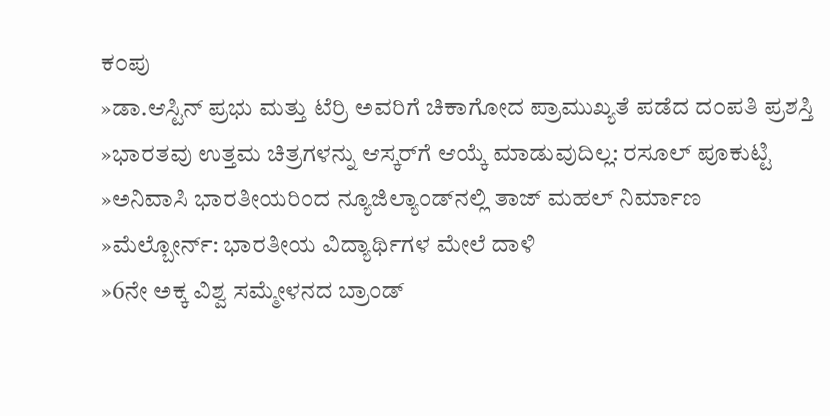ಕ೦ಪು
»ಡಾ.ಆಸ್ಟಿನ್ ಪ್ರಭು ಮತ್ತು ಟೆರ್ರಿ ಅವರಿಗೆ ಚಿಕಾಗೋದ ಪ್ರಾಮುಖ್ಯತೆ ಪಡೆದ ದ೦ಪತಿ ಪ್ರಶಸ್ತಿ
»ಭಾರತವು ಉತ್ತಮ ಚಿತ್ರಗಳನ್ನು ಆಸ್ಕರ್‌ಗೆ ಆಯ್ಕೆ ಮಾಡುವುದಿಲ್ಲ: ರಸೂಲ್ ಪೂಕುಟ್ಟಿ
»ಅನಿವಾಸಿ ಭಾರತೀಯರಿಂದ ನ್ಯೂಜಿಲ್ಯಾಂಡ್‌ನಲ್ಲಿ ತಾಜ್ ಮಹಲ್ ನಿರ್ಮಾಣ
»ಮೆಲ್ಬೋರ್ನ್: ಭಾರತೀಯ ವಿದ್ಯಾರ್ಥಿಗಳ ಮೇಲೆ ದಾಳಿ
»6ನೇ ಅಕ್ಕ ವಿಶ್ವ ಸಮ್ಮೇಳನದ ಬ್ರಾಂಡ್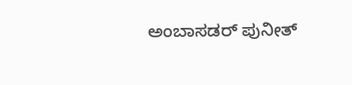ಅಂಬಾಸಡರ್ ಪುನೀತ್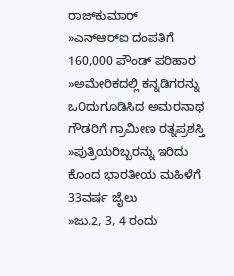ರಾಜ್‌ಕುಮಾರ್
»ಎನ್‌ಆರ್‌ಐ ದಂಪತಿಗೆ 160,000 ಪೌಂಡ್ ಪರಿಹಾರ
»ಅಮೇರಿಕದಲ್ಲಿ ಕನ್ನಡಿಗರನ್ನು ಒ೦ದುಗೂಡಿಸಿದ ಅಮರನಾಥ ಗೌಡರಿಗೆ ಗ್ರಾಮೀಣ ರತ್ನಪ್ರಶಸ್ತಿ
»ಪುತ್ರಿಯರಿಬ್ಬರನ್ನು ಇರಿದು ಕೊಂದ ಭಾರತೀಯ ಮಹಿಳೆಗೆ 33ವರ್ಷ ಜೈಲು
»ಜು.2, 3, 4 ರಂದು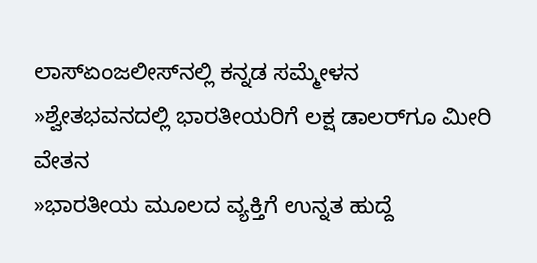ಲಾಸ್‌ಏಂಜಲೀಸ್‌ನಲ್ಲಿ ಕನ್ನಡ ಸಮ್ಮೇಳನ
»ಶ್ವೇತಭವನದಲ್ಲಿ ಭಾರತೀಯರಿಗೆ ಲಕ್ಷ ಡಾಲರ್‌ಗೂ ಮೀರಿ ವೇತನ
»ಭಾರತೀಯ ಮೂಲದ ವ್ಯಕ್ತಿಗೆ ಉನ್ನತ ಹುದ್ದೆ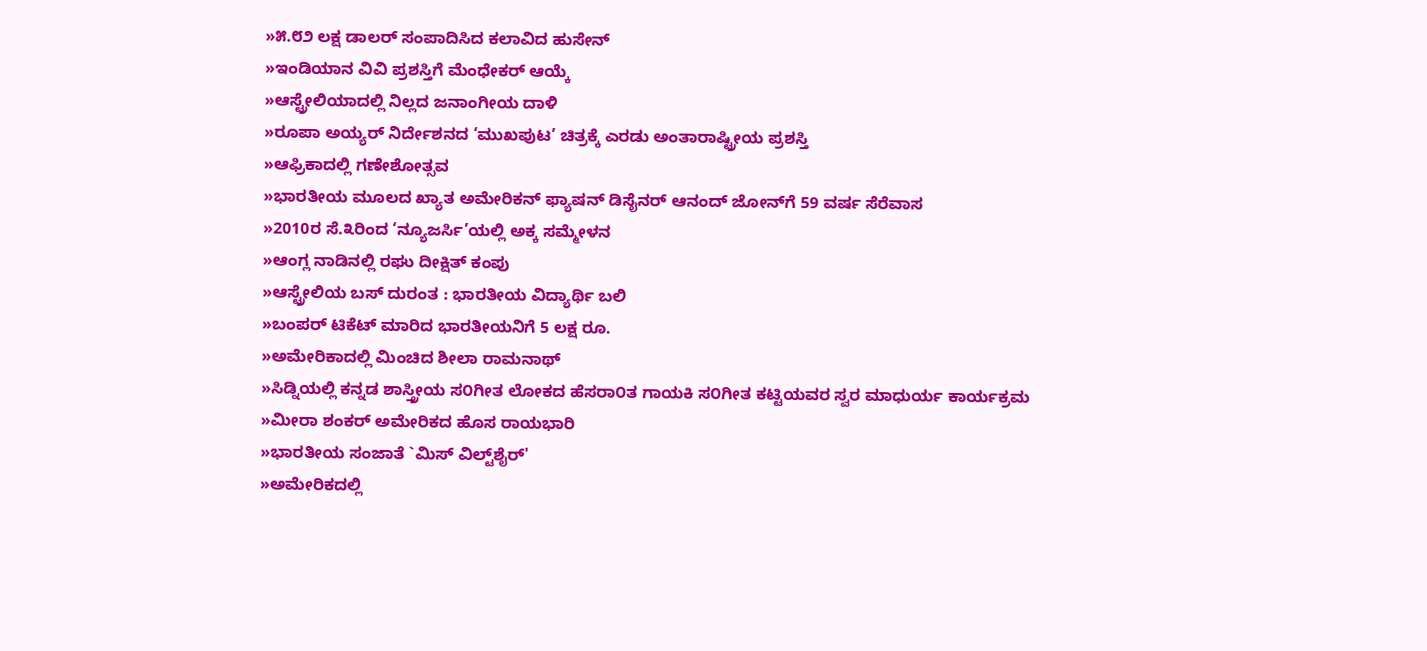»೫.೮೨ ಲಕ್ಷ ಡಾಲರ್ ಸಂಪಾದಿಸಿದ ಕಲಾವಿದ ಹುಸೇನ್
»ಇಂಡಿಯಾನ ವಿವಿ ಪ್ರಶಸ್ತಿಗೆ ಮೆಂಧೇಕರ್ ಆಯ್ಕೆ
»ಆಸ್ಟ್ರೇಲಿಯಾದಲ್ಲಿ ನಿಲ್ಲದ ಜನಾಂಗೀಯ ದಾಳಿ
»ರೂಪಾ ಅಯ್ಯರ್‌ ನಿರ್ದೇಶನದ ‘ಮುಖಪುಟ’ ಚಿತ್ರಕ್ಕೆ ಎರಡು ಅಂತಾರಾಷ್ಟ್ರೀಯ ಪ್ರಶಸ್ತಿ
»ಆಫ್ರಿಕಾದಲ್ಲಿ ಗಣೇಶೋತ್ಸವ
»ಭಾರತೀಯ ಮೂಲದ ಖ್ಯಾತ ಅಮೇರಿಕನ್ ಫ್ಯಾಷನ್ ಡಿಸೈನರ್ ಆನಂದ್ ಜೋನ್‌ಗೆ 59 ವರ್ಷ ಸೆರೆವಾಸ
»2010ರ ಸೆ.೩ರಿಂದ ‘ನ್ಯೂಜರ್ಸಿ’ಯಲ್ಲಿ ಅಕ್ಕ ಸಮ್ಮೇಳನ
»ಆಂಗ್ಲ ನಾಡಿನಲ್ಲಿ ರಘು ದೀಕ್ಷಿತ್ ಕಂಪು
»ಆಸ್ಟ್ರೇಲಿಯ ಬಸ್ ದುರಂತ : ಭಾರತೀಯ ವಿದ್ಯಾರ್ಥಿ ಬಲಿ
»ಬಂಪರ್ ಟಿಕೆಟ್ ಮಾರಿದ ಭಾರತೀಯನಿಗೆ 5 ಲಕ್ಷ ರೂ.
»ಅಮೇರಿಕಾದಲ್ಲಿ ಮಿಂಚಿದ ಶೀಲಾ ರಾಮನಾಥ್
»ಸಿಡ್ನಿಯಲ್ಲಿ ಕನ್ನಡ ಶಾಸ್ತ್ರೀಯ ಸ೦ಗೀತ ಲೋಕದ ಹೆಸರಾ೦ತ ಗಾಯಕಿ ಸ೦ಗೀತ ಕಟ್ಟಿಯವರ ಸ್ವರ ಮಾಧುರ್ಯ ಕಾರ್ಯಕ್ರಮ
»ಮೀರಾ ಶಂಕರ್ ಅಮೇರಿಕದ ಹೊಸ ರಾಯಭಾರಿ
»ಭಾರತೀಯ ಸಂಜಾತೆ `ಮಿಸ್ ವಿಲ್ಟ್‌ಶೈರ್'
»ಅಮೇರಿಕದಲ್ಲಿ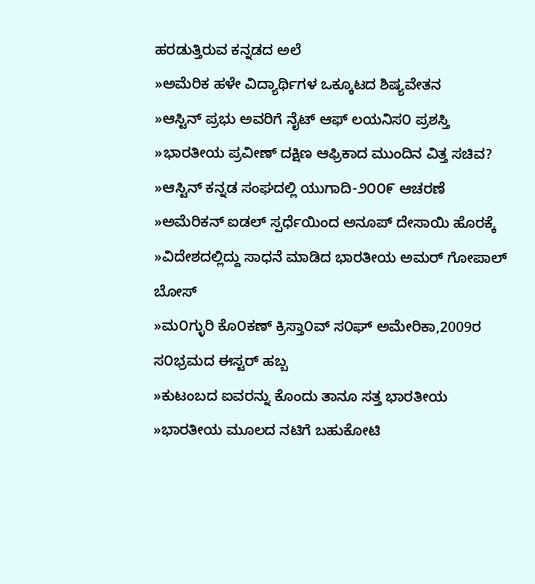ಹರಡುತ್ತಿರುವ ಕನ್ನಡದ ಅಲೆ
»ಅಮೆರಿಕ ಹಳೇ ವಿದ್ಯಾರ್ಥಿಗಳ ಒಕ್ಕೂಟದ ಶಿಷ್ಯವೇತನ
»ಆಸ್ಟಿನ್ ಪ್ರಭು ಅವರಿಗೆ ನೈಟ್ ಆಫ್ ಲಯನಿಸ೦ ಪ್ರಶಸ್ತಿ
»ಭಾರತೀಯ ಪ್ರವೀಣ್ ದಕ್ಷಿಣ ಆಫ್ರಿಕಾದ ಮುಂದಿನ ವಿತ್ತ ಸಚಿವ?
»ಆಸ್ಟಿನ್ ಕನ್ನಡ ಸಂಘದಲ್ಲಿ ಯುಗಾದಿ-೨೦೦೯ ಆಚರಣೆ
»ಅಮೆರಿಕನ್ ಐಡಲ್ ಸ್ಪರ್ಧೆಯಿಂದ ಅನೂಪ್ ದೇಸಾಯಿ ಹೊರಕ್ಕೆ
»ವಿದೇಶದಲ್ಲಿದ್ದು ಸಾಧನೆ ಮಾಡಿದ ಭಾರತೀಯ ಅಮರ್ ಗೋಪಾಲ್ ಬೋಸ್
»ಮ೦ಗ್ಳುರಿ ಕೊ೦ಕಣ್ ಕ್ರಿಸ್ತಾ೦ವ್ ಸ೦ಘ್ ಅಮೇರಿಕಾ,2009ರ ಸ೦ಭ್ರಮದ ಈಸ್ಟರ್ ಹಬ್ಬ
»ಕುಟಂಬದ ಐವರನ್ನು ಕೊಂದು ತಾನೂ ಸತ್ತ ಭಾರತೀಯ
»ಭಾರತೀಯ ಮೂಲದ ನಟಿಗೆ ಬಹುಕೋಟಿ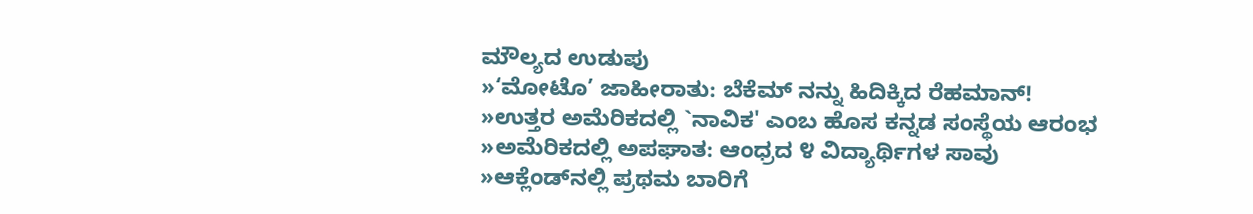ಮೌಲ್ಯದ ಉಡುಪು
»‘ಮೋಟೊ’ ಜಾಹೀರಾತು: ಬೆಕೆಮ್‌ ನನ್ನು ಹಿದಿಕ್ಕಿದ ರೆಹಮಾನ್!
»ಉತ್ತರ ಅಮೆರಿಕದಲ್ಲಿ `ನಾವಿಕ' ಎಂಬ ಹೊಸ ಕನ್ನಡ ಸಂಸ್ಥೆಯ ಆರಂಭ
»ಅಮೆರಿಕದಲ್ಲಿ ಅಪಘಾತ: ಆಂಧ್ರದ ೪ ವಿದ್ಯಾರ್ಥಿಗಳ ಸಾವು
»ಆಕ್ಲೆಂಡ್‌ನಲ್ಲಿ ಪ್ರಥಮ ಬಾರಿಗೆ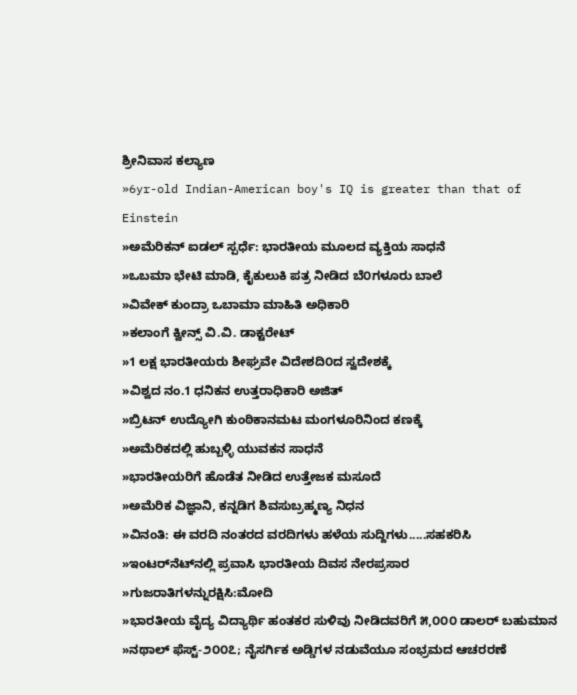ಶ್ರೀನಿವಾಸ ಕಲ್ಯಾಣ
»6yr-old Indian-American boy's IQ is greater than that of Einstein
»ಅಮೆರಿಕನ್ ಐಡಲ್ ಸ್ಪರ್ಧೆ: ಭಾರತೀಯ ಮೂಲದ ವ್ಯಕ್ತಿಯ ಸಾಧನೆ
»ಒಬಮಾ ಭೇಟಿ ಮಾಡಿ, ಕೈಕುಲುಕಿ ಪತ್ರ ನೀಡಿದ ಬೆ೦ಗಳೂರು ಬಾಲೆ
»ವಿವೇಕ್ ಕುಂದ್ರಾ ಒಬಾಮಾ ಮಾಹಿತಿ ಅಧಿಕಾರಿ
»ಕಲಾಂಗೆ ಕ್ವೀನ್ಸ್ ವಿ.ವಿ. ಡಾಕ್ಟರೇಟ್
»1 ಲಕ್ಷ ಭಾರತೀಯರು ಶೀಘ್ರವೇ ವಿದೇಶದಿ೦ದ ಸ್ವದೇಶಕ್ಕೆ
»ವಿಶ್ವದ ನಂ.1 ಧನಿಕನ ಉತ್ತರಾಧಿಕಾರಿ ಅಜಿತ್
»ಬ್ರಿಟನ್ ಉದ್ಯೋಗಿ ಕುಂಠಿಕಾನಮಟ ಮಂಗಳೂರಿನಿಂದ ಕಣಕ್ಕೆ
»ಅಮೆರಿಕದಲ್ಲಿ ಹುಬ್ಬಳ್ಳಿ ಯುವಕನ ಸಾಧನೆ
»ಭಾರತೀಯರಿಗೆ ಹೊಡೆತ ನೀಡಿದ ಉತ್ತೇಜಕ ಮಸೂದೆ
»ಅಮೆರಿಕ ವಿಜ್ಞಾನಿ, ಕನ್ನಡಿಗ ಶಿವಸುಬ್ರಹ್ಮಣ್ಯ ನಿಧನ
»ವಿನಂತಿ: ಈ ವರದಿ ನಂತರದ ವರದಿಗಳು ಹಳೆಯ ಸುದ್ದಿಗಳು.....ಸಹಕರಿಸಿ
»ಇಂಟರ್‌ನೆಟ್‌ನಲ್ಲಿ ಪ್ರವಾಸಿ ಭಾರತೀಯ ದಿವಸ ನೇರಪ್ರಸಾರ
»ಗುಜರಾತಿಗಳನ್ನುರಕ್ಷಿಸಿ:ಮೋದಿ
»ಭಾರತೀಯ ವೈದ್ಯ ವಿದ್ಯಾರ್ಥಿ ಹಂತಕರ ಸುಳಿವು ನೀಡಿದವರಿಗೆ ೫,೦೦೦ ಡಾಲರ್ ಬಹುಮಾನ
»ನಥಾಲ್ ಫೆಸ್ಟ್-೨೦೦೭; ನೈಸರ್ಗಿಕ ಅಡ್ಡಿಗಳ ನಡುವೆಯೂ ಸಂಭ್ರಮದ ಆಚರರಣೆ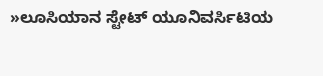»ಲೂಸಿಯಾನ ಸ್ಟೇಟ್ ಯೂನಿವರ್ಸಿಟಿಯ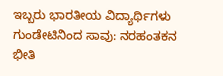ಇಬ್ಬರು ಭಾರತೀಯ ವಿದ್ಯಾರ್ಥಿಗಳು ಗುಂಡೇಟಿನಿಂದ ಸಾವು: ನರಹಂತಕನ ಭೀತಿ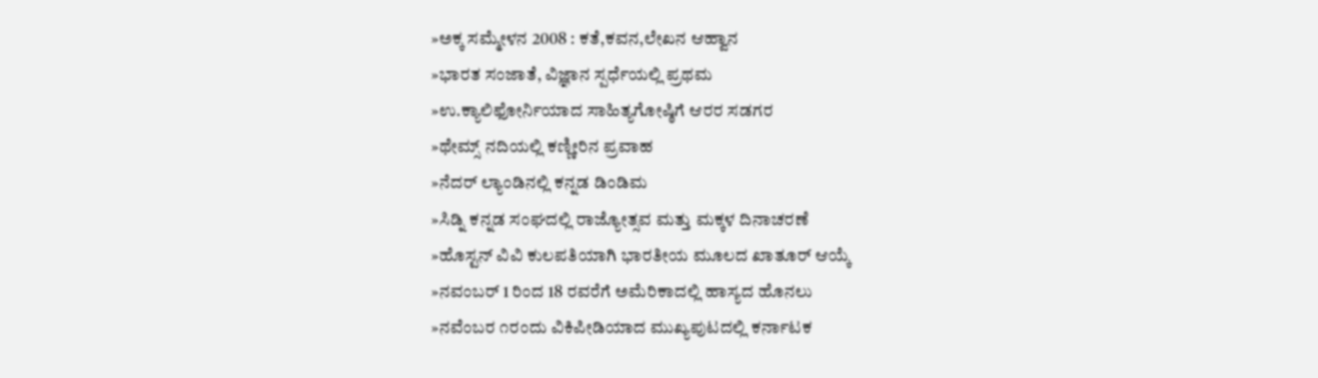»ಅಕ್ಕ ಸಮ್ಮೇಳನ 2008 : ಕತೆ,ಕವನ,ಲೇಖನ ಆಹ್ವಾನ
»ಭಾರತ ಸಂಜಾತೆ, ವಿಜ್ಞಾನ ಸ್ಪರ್ಧೆಯಲ್ಲಿ ಪ್ರಥಮ
»ಉ.ಕ್ಯಾಲಿಫೋರ್ನಿಯಾದ ಸಾಹಿತ್ಯಗೋಷ್ಠಿಗೆ ಆರರ ಸಡಗರ
»ಥೇಮ್ಸ್ ನದಿಯಲ್ಲಿ ಕಣ್ಣೀರಿನ ಪ್ರವಾಹ
»ನೆದರ್ ಲ್ಯಾಂಡಿನಲ್ಲಿ ಕನ್ನಡ ಡಿಂಡಿಮ
»ಸಿಡ್ನಿ ಕನ್ನಡ ಸಂಘದಲ್ಲಿ ರಾಜ್ಯೋತ್ಸವ ಮತ್ತು ಮಕ್ಕಳ ದಿನಾಚರಣೆ
»ಹೊಸ್ಟನ್ ವಿವಿ ಕುಲಪತಿಯಾಗಿ ಭಾರತೀಯ ಮೂಲದ ಖಾತೂರ್ ಆಯ್ಕೆ
»ನವಂಬರ್ 1 ರಿಂದ 18 ರವರೆಗೆ ಅಮೆರಿಕಾದಲ್ಲಿ ಹಾಸ್ಯದ ಹೊನಲು
»ನವೆಂಬರ ೧ರಂದು ವಿಕಿಪೀಡಿಯಾದ ಮುಖ್ಯಪುಟದಲ್ಲಿ ಕರ್ನಾಟಕ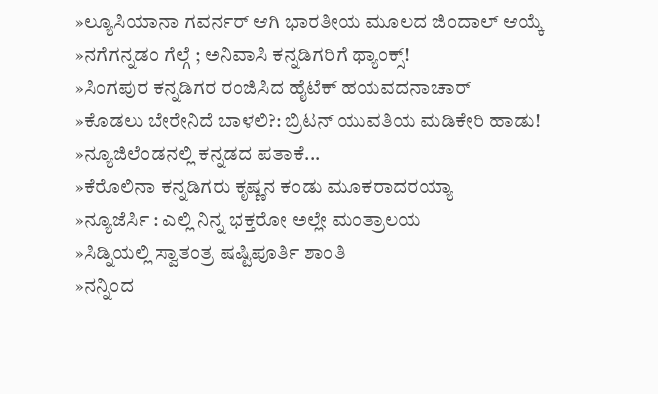»ಲ್ಯೂಸಿಯಾನಾ ಗವರ್ನರ್ ಆಗಿ ಭಾರತೀಯ ಮೂಲದ ಜಿಂದಾಲ್ ಆಯ್ಕೆ
»ನಗೆಗನ್ನಡಂ ಗೆಲ್ಗೆ ; ಅನಿವಾಸಿ ಕನ್ನಡಿಗರಿಗೆ ಥ್ಯಾಂಕ್ಸ್!
»ಸಿಂಗಪುರ ಕನ್ನಡಿಗರ ರಂಜಿಸಿದ ಹೈಟೆಕ್ ಹಯವದನಾಚಾರ್
»ಕೊಡಲು ಬೇರೇನಿದೆ ಬಾಳಲಿ?: ಬ್ರಿಟನ್ ಯುವತಿಯ ಮಡಿಕೇರಿ ಹಾಡು!
»ನ್ಯೂಜಿಲೆಂಡನಲ್ಲಿ ಕನ್ನಡದ ಪತಾಕೆ...
»ಕೆರೊಲಿನಾ ಕನ್ನಡಿಗರು ಕೃಷ್ಣನ ಕಂಡು ಮೂಕರಾದರಯ್ಯಾ
»ನ್ಯೂಜೆರ್ಸಿ : ಎಲ್ಲಿ ನಿನ್ನ ಭಕ್ತರೋ ಅಲ್ಲೇ ಮಂತ್ರಾಲಯ
»ಸಿಡ್ನಿಯಲ್ಲಿ ಸ್ವಾತಂತ್ರ ಷಷ್ಟಿಪೂರ್ತಿ ಶಾಂತಿ
»ನನ್ನಿಂದ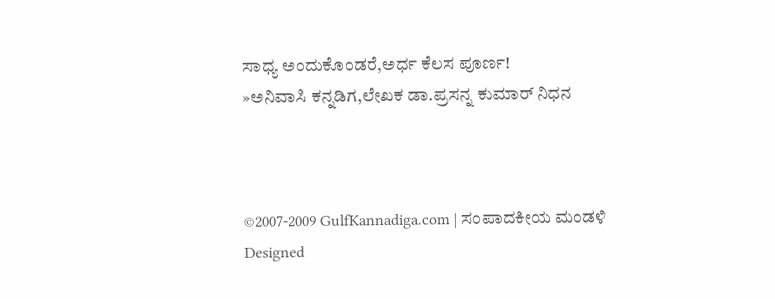ಸಾಧ್ಯ ಅಂದುಕೊಂಡರೆ,ಅರ್ಧ ಕೆಲಸ ಪೂರ್ಣ!
»ಅನಿವಾಸಿ ಕನ್ನಡಿಗ,ಲೇಖಕ ಡಾ.ಪ್ರಸನ್ನ ಕುಮಾರ್ ನಿಧನ



©2007-2009 GulfKannadiga.com | ಸಂಪಾದಕೀಯ ಮಂಡಳಿ
Designed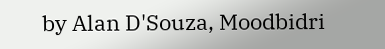by Alan D'Souza, Moodbidri